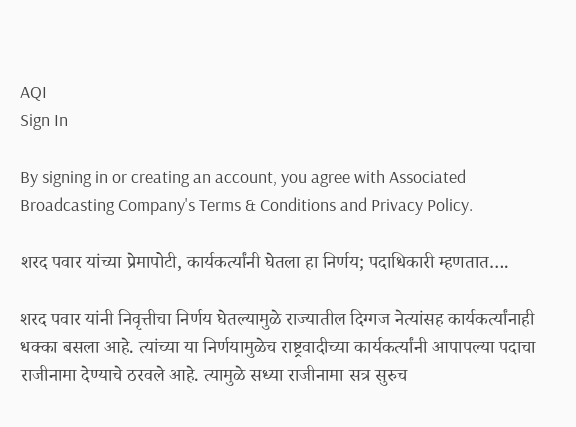AQI
Sign In

By signing in or creating an account, you agree with Associated Broadcasting Company's Terms & Conditions and Privacy Policy.

शरद पवार यांच्या प्रेमापोटी, कार्यकर्त्यांनी घेतला हा निर्णय; पदाधिकारी म्हणतात….

शरद पवार यांनी निवृत्तीचा निर्णय घेतल्यामुळे राज्यातील दिग्गज नेत्यांसह कार्यकर्त्यांनाही धक्का बसला आहे. त्यांच्या या निर्णयामुळेच राष्ट्रवादीच्या कार्यकर्त्यांनी आपापल्या पदाचा राजीनामा देण्याचे ठरवले आहे. त्यामुळे सध्या राजीनामा सत्र सुरुच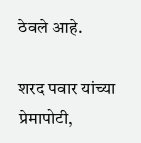ठेवले आहे.

शरद पवार यांच्या प्रेमापोटी,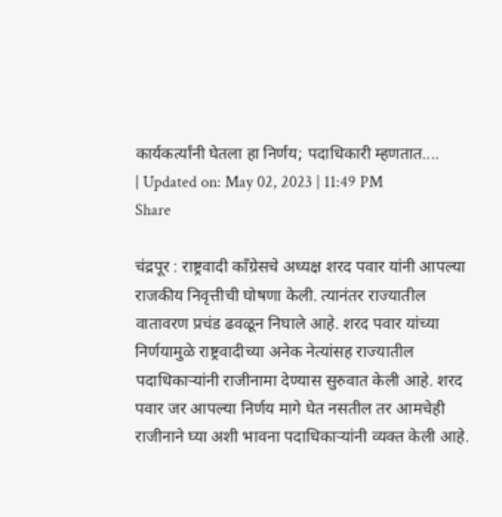कार्यकर्त्यांनी घेतला हा निर्णय; पदाधिकारी म्हणतात....
| Updated on: May 02, 2023 | 11:49 PM
Share

चंद्रपूर : राष्ट्रवादी काँग्रेसचे अध्यक्ष शरद पवार यांनी आपल्या राजकीय निवृत्तीची घोषणा केली. त्यानंतर राज्यातील वातावरण प्रचंड ढवळून निघाले आहे. शरद पवार यांच्या निर्णयामुळे राष्ट्रवादीच्या अनेक नेत्यांसह राज्यातील पदाधिकाऱ्यांनी राजीनामा देण्यास सुरुवात केली आहे. शरद पवार जर आपल्या निर्णय मागे घेत नसतील तर आमचेही राजीनाने घ्या अशी भावना पदाधिकाऱ्यांनी व्यक्त केली आहे.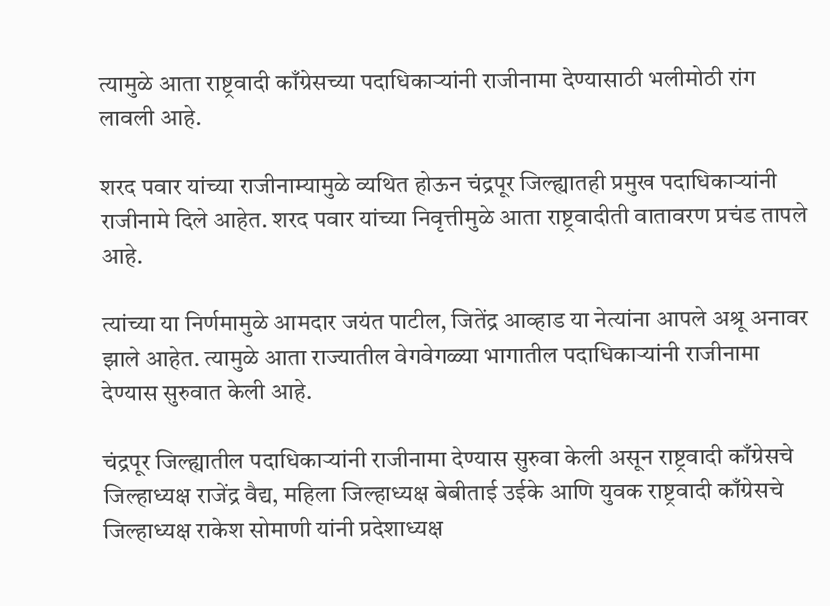त्यामुळे आता राष्ट्रवादी काँग्रेसच्या पदाधिकाऱ्यांनी राजीनामा देण्यासाठी भलीमोठी रांग लावली आहे.

शरद पवार यांच्या राजीनाम्यामुळे व्यथित होऊन चंद्रपूर जिल्ह्यातही प्रमुख पदाधिकाऱ्यांनी राजीनामे दिले आहेत. शरद पवार यांच्या निवृत्तीमुळे आता राष्ट्रवादीती वातावरण प्रचंड तापले आहे.

त्यांच्या या निर्णमामुळे आमदार जयंत पाटील, जितेंद्र आव्हाड या नेत्यांना आपले अश्रू अनावर झाले आहेत. त्यामुळे आता राज्यातील वेगवेगळ्या भागातील पदाधिकाऱ्यांनी राजीनामा देण्यास सुरुवात केली आहे.

चंद्रपूर जिल्ह्यातील पदाधिकाऱ्यांनी राजीनामा देण्यास सुरुवा केली असून राष्ट्रवादी काँग्रेसचे जिल्हाध्यक्ष राजेंद्र वैद्य, महिला जिल्हाध्यक्ष बेबीताई उईके आणि युवक राष्ट्रवादी काँग्रेसचे जिल्हाध्यक्ष राकेश सोमाणी यांनी प्रदेशाध्यक्ष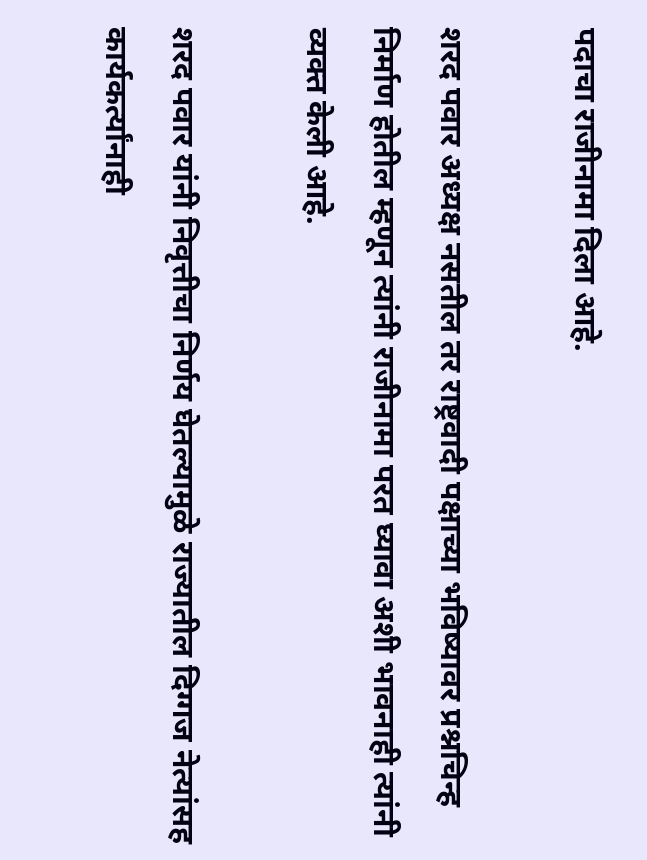पदाचा राजीनामा दिला आहे.

शरद पवार अध्यक्ष नसतील तर राष्ट्रवादी पक्षाच्या भविष्यावर प्रश्नचिन्ह निर्माण होतील म्हणून त्यांनी राजीनामा परत घ्यावा अशी भावनाही त्यांनी व्यक्त केली आहे.

शरद पवार यांनी निवृत्तीचा निर्णय घेतल्यामुळे राज्यातील दिग्गज नेत्यांसह कार्यकर्त्यांनाही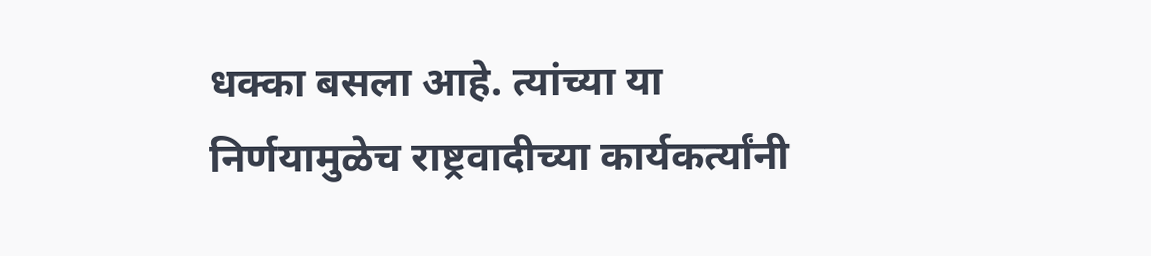धक्का बसला आहे. त्यांच्या या निर्णयामुळेच राष्ट्रवादीच्या कार्यकर्त्यांनी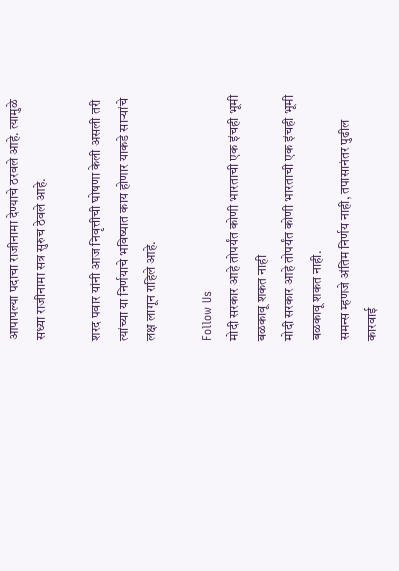आपापल्या पदाचा राजीनामा देण्याचे ठरवले आहे. त्यामुळे सध्या राजीनामा सत्र सुरुच ठेवले आहे.

शरद पवार यांनी आज निवृत्तीची घोषणा केली असली तरी त्यांच्या या निर्णयाचे भविष्यात काय होणार याकडे साऱ्यांचे लक्ष लागून राहिले आहे.

Follow Us
मोदी सरकार आहे तोपर्यंत कोणी भारताची एक इंचही भूमी बळकावू शकत नाही
मोदी सरकार आहे तोपर्यंत कोणी भारताची एक इंचही भूमी बळकावू शकत नाही.
समन्स म्हणजे अंतिम निर्णय नाही, तपासानंतर पुढील कारवाई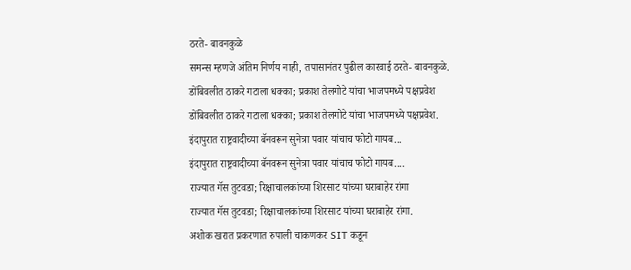ठरते- बावनकुळे
समन्स म्हणजे अंतिम निर्णय नाही, तपासानंतर पुढील कारवाई ठरते- बावनकुळे.
डोंबिवलीत ठाकरे गटाला धक्का; प्रकाश तेलगोटे यांचा भाजपमध्ये पक्षप्रवेश
डोंबिवलीत ठाकरे गटाला धक्का; प्रकाश तेलगोटे यांचा भाजपमध्ये पक्षप्रवेश.
इंदापुरात राष्ट्रवादीच्या बॅनवरून सुनेत्रा पवार यांचाच फोटो गायब...
इंदापुरात राष्ट्रवादीच्या बॅनवरून सुनेत्रा पवार यांचाच फोटो गायब....
राज्यात गॅस तुटवडा; रिक्षाचालकांच्या शिरसाट यांच्या घराबाहेर रांगा
राज्यात गॅस तुटवडा; रिक्षाचालकांच्या शिरसाट यांच्या घराबाहेर रांगा.
अशोक खरात प्रकरणात रुपाली चाकणकर SIT कडून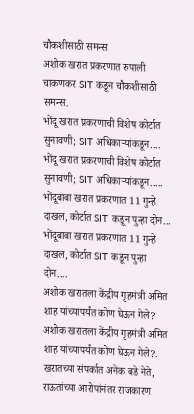चौकशीसाठी समन्स
अशोक खरात प्रकरणात रुपाली चाकणकर SIT कडून चौकशीसाठी समन्स.
भोंदू खरात प्रकरणाची विशेष कोर्टात सुनावणी; SIT अधिकाऱ्यांकडून....
भोंदू खरात प्रकरणाची विशेष कोर्टात सुनावणी; SIT अधिकाऱ्यांकडून.....
भोंदूबाबा खरात प्रकरणात 11 गुन्हे दाखल, कोर्टात SIT कडून पुन्हा दोन...
भोंदूबाबा खरात प्रकरणात 11 गुन्हे दाखल, कोर्टात SIT कडून पुन्हा दोन....
अशोक खरातला केंद्रीय गृहमंत्री अमित शाह यांच्यापर्यंत कोण घेऊन गेले?
अशोक खरातला केंद्रीय गृहमंत्री अमित शाह यांच्यापर्यंत कोण घेऊन गेले?.
खरातच्या संपर्कात अनेक बडे नेते, राऊतांच्या आरोपांनंतर राजकारण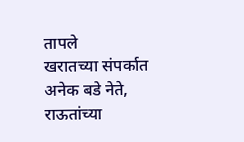तापले
खरातच्या संपर्कात अनेक बडे नेते, राऊतांच्या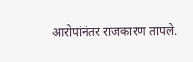आरोपांनंतर राजकारण तापले.